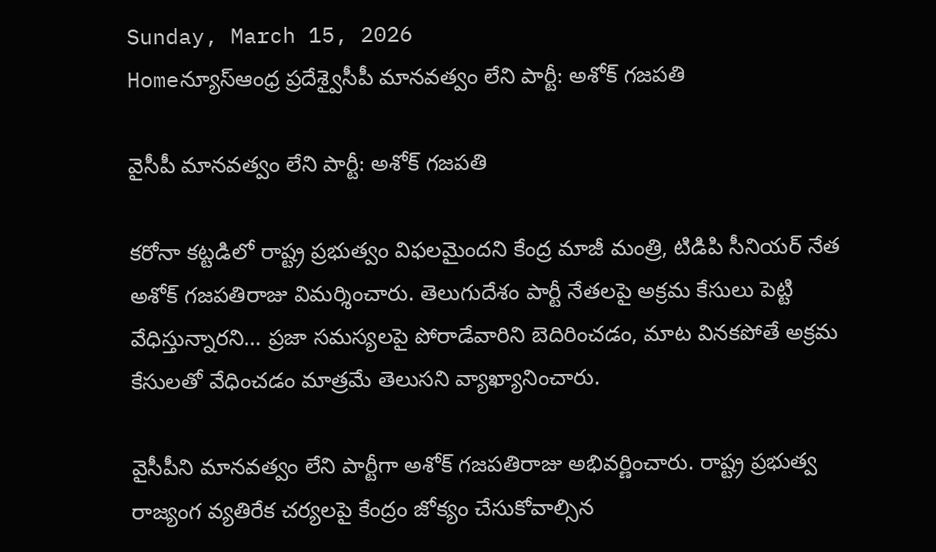Sunday, March 15, 2026
Homeన్యూస్ఆంధ్ర ప్రదేశ్వైసీపీ మానవత్వం లేని పార్టీ: అశోక్ గజపతి

వైసీపీ మానవత్వం లేని పార్టీ: అశోక్ గజపతి

కరోనా కట్టడిలో రాష్ట్ర ప్రభుత్వం విఫలమైందని కేంద్ర మాజీ మంత్రి, టిడిపి సీనియర్ నేత అశోక్ గజపతిరాజు విమర్శించారు. తెలుగుదేశం పార్టీ నేతలపై అక్రమ కేసులు పెట్టి వేధిస్తున్నారని… ప్రజా సమస్యలపై పోరాడేవారిని బెదిరించడం, మాట వినకపోతే అక్రమ కేసులతో వేధించడం మాత్రమే తెలుసని వ్యాఖ్యానించారు.

వైసీపీని మానవత్వం లేని పార్టీగా అశోక్ గజపతిరాజు అభివర్ణించారు. రాష్ట్ర ప్రభుత్వ రాజ్యంగ వ్యతిరేక చర్యలపై కేంద్రం జోక్యం చేసుకోవాల్సిన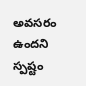అవసరం ఉందని స్పష్టం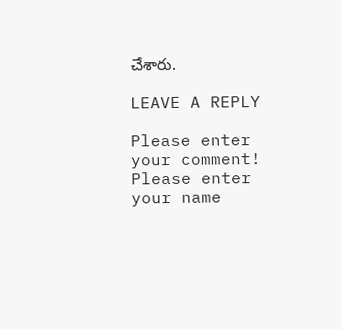చేశారు.

LEAVE A REPLY

Please enter your comment!
Please enter your name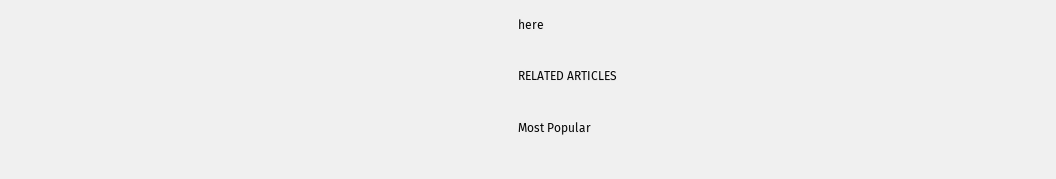here

RELATED ARTICLES

Most Popular